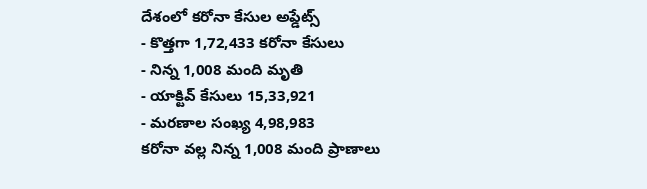దేశంలో కరోనా కేసుల అప్డేట్స్
- కొత్తగా 1,72,433 కరోనా కేసులు
- నిన్న 1,008 మంది మృతి
- యాక్టివ్ కేసులు 15,33,921
- మరణాల సంఖ్య 4,98,983
కరోనా వల్ల నిన్న 1,008 మంది ప్రాణాలు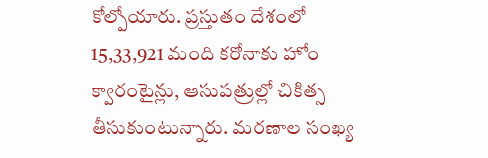కోల్పోయారు. ప్రస్తుతం దేశంలో 15,33,921 మంది కరోనాకు హోం క్వారంటైన్లు, ఆసుపత్రుల్లో చికిత్స తీసుకుంటున్నారు. మరణాల సంఖ్య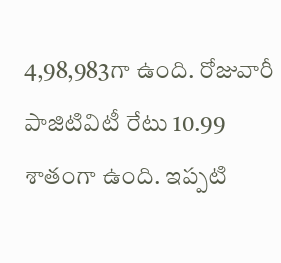4,98,983గా ఉంది. రోజువారీ పాజిటివిటీ రేటు 10.99 శాతంగా ఉంది. ఇప్పటి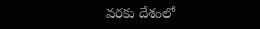వరకు దేశంలో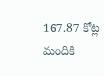167.87 కోట్ల మందికి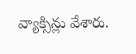వ్యాక్సిన్లు వేశారు.